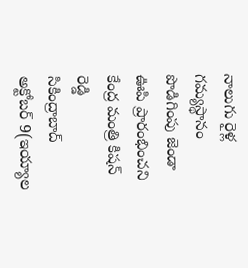నాలుగు రైళ్ల గమ్యస్థానం పొడిగింపు జెండా ఊపి ప్రారంభించని కేంద్ర మంత్రి కిషన్ రెడ్డి
సికింద్రాబాద్ అక్టోబర్ 9(ఇయ్యాల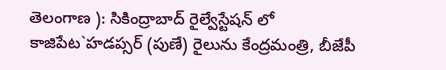తెలంగాణ ): సికింద్రాబాద్ రైల్వేస్టేషన్ లో కాజిపేట`హడప్సర్ (పుణే) రైలును కేంద్రమంత్రి, బీజేపీ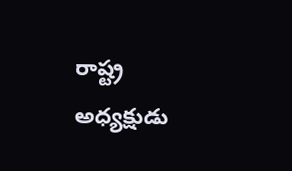రాష్ట్ర అధ్యక్షుడు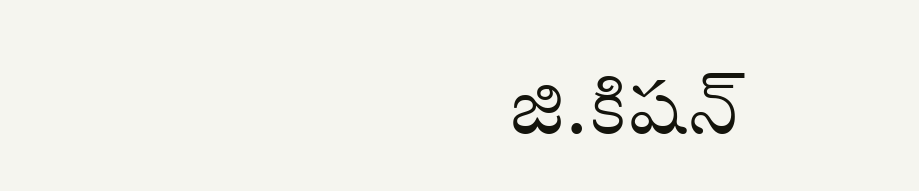జి.కిషన్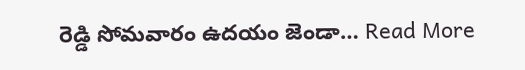రెడ్డి సోమవారం ఉదయం జెండా… Read More